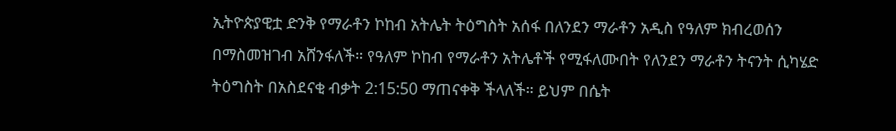ኢትዮጵያዊቷ ድንቅ የማራቶን ኮከብ አትሌት ትዕግስት አሰፋ በለንደን ማራቶን አዲስ የዓለም ክብረወሰን በማስመዝገብ አሸንፋለች። የዓለም ኮከብ የማራቶን አትሌቶች የሚፋለሙበት የለንደን ማራቶን ትናንት ሲካሄድ ትዕግስት በአስደናቂ ብቃት 2:15:50 ማጠናቀቅ ችላለች። ይህም በሴት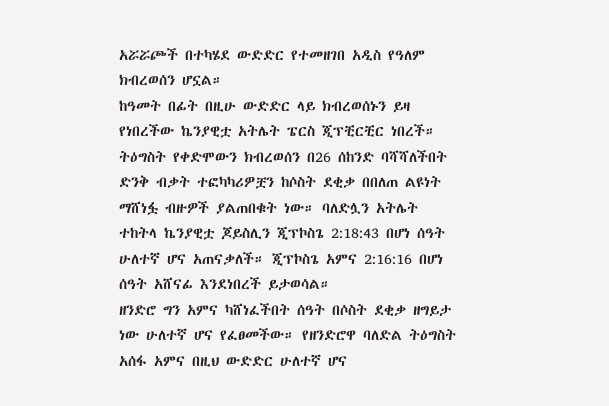አሯሯጮች በተካሄደ ውድድር የተመዘገበ አዲስ የዓለም ክብረወሰን ሆኗል።
ከዓመት በፊት በዚሁ ውድድር ላይ ክብረወሰኑን ይዛ የነበረችው ኬንያዊቷ አትሌት ፔርስ ጂፕቺርቺር ነበረች። ትዕግስት የቀድሞውን ክብረወሰን በ26 ሰከንድ ባሻሻለችበት ድንቅ ብቃት ተፎካካሪዎቿን ከሶስት ደቂቃ በበለጠ ልዩነት ማሸነፏ ብዙዎች ያልጠበቁት ነው። ባለድሏን አትሌት ተከትላ ኬንያዊቷ ጆይስሊን ጂፕኮስጌ 2:18:43 በሆነ ሰዓት ሁለተኛ ሆና አጠናቃለች። ጂፕኮስጌ አምና 2:16:16 በሆነ ሰዓት አሸናፊ እንደነበረች ይታወሳል።
ዘንድሮ ግን አምና ካሸነፈችበት ሰዓት በሶስት ደቂቃ ዘግይታ ነው ሁለተኛ ሆና የፈፀመችው። የዘንድሮዋ ባለድል ትዕግስት አሰፋ አምና በዚህ ውድድር ሁለተኛ ሆና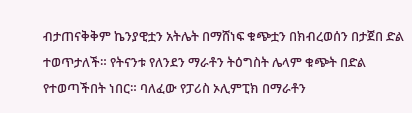ብታጠናቅቅም ኬንያዊቷን አትሌት በማሸነፍ ቁጭቷን በክብረወሰን በታጀበ ድል ተወጥታለች። የትናንቱ የለንደን ማራቶን ትዕግስት ሌላም ቁጭት በድል የተወጣችበት ነበር። ባለፈው የፓሪስ ኦሊምፒክ በማራቶን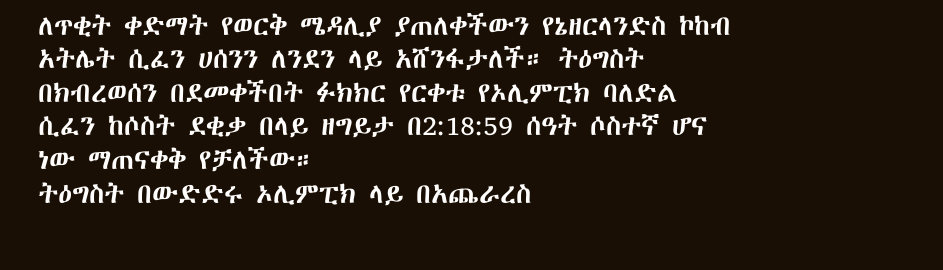ለጥቂት ቀድማት የወርቅ ሜዳሊያ ያጠለቀችውን የኔዘርላንድስ ኮከብ አትሌት ሲፈን ሀሰንን ለንደን ላይ አሸንፋታለች። ትዕግስት በክብረወሰን በደመቀችበት ፉክክር የርቀቱ የኦሊምፒክ ባለድል ሲፈን ከሶስት ደቂቃ በላይ ዘግይታ በ2:18:59 ሰዓት ሶስተኛ ሆና ነው ማጠናቀቅ የቻለችው።
ትዕግስት በውድድሩ ኦሊምፒክ ላይ በአጨራረስ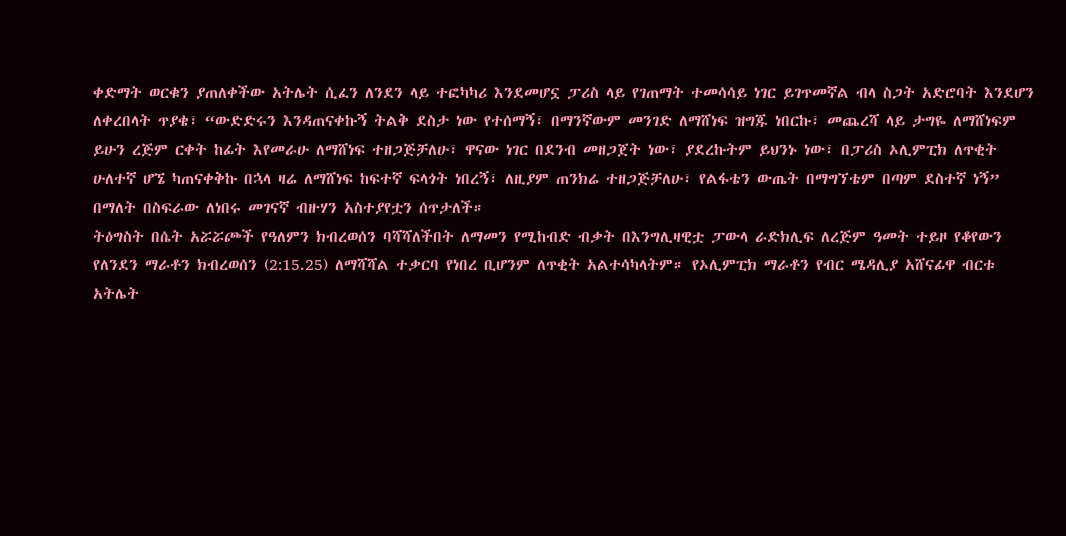ቀድማት ወርቁን ያጠለቀችው አትሌት ሲፈን ለንደን ላይ ተፎካካሪ እንደመሆኗ ፓሪስ ላይ የገጠማት ተመሳሳይ ነገር ይገጥመኛል ብላ ስጋት አድሮባት እንደሆን ለቀረበላት ጥያቄ፣ “ውድድሩን እንዳጠናቀኩኝ ትልቅ ደስታ ነው የተሰማኝ፣ በማንኛውም መንገድ ለማሸነፍ ዝግጁ ነበርኩ፣ መጨረሻ ላይ ታግዬ ለማሸነፍም ይሁን ረጅም ርቀት ከፊት እየመራሁ ለማሸነፍ ተዘጋጅቻለሁ፣ ዋናው ነገር በደንብ መዘጋጀት ነው፣ ያደረኩትም ይህንኑ ነው፣ በፓሪስ ኦሊምፒክ ለጥቂት ሁለተኛ ሆኜ ካጠናቀቅኩ በኋላ ዛሬ ለማሸነፍ ከፍተኛ ፍላጎት ነበረኝ፣ ለዚያም ጠንክሬ ተዘጋጅቻለሁ፣ የልፋቴን ውጤት በማግኘቴም በጣም ደስተኛ ነኝ” በማለት በስፍራው ለነበሩ መገናኛ ብዙሃን አስተያየቷን ሰጥታለች።
ትዕግስት በሴት አሯሯጮች የዓለምን ክብረወሰን ባሻሻለችበት ለማመን የሚከብድ ብቃት በእንግሊዛዊቷ ፓውላ ራድክሊፍ ለረጅም ዓመት ተይዞ የቆየውን የለንደን ማራቶን ክብረወሰን (2:15.25) ለማሻሻል ተቃርባ የነበረ ቢሆንም ለጥቂት አልተሳካላትም። የኦሊምፒክ ማራቶን የብር ሜዳሊያ አሸናፊዋ ብርቱ አትሌት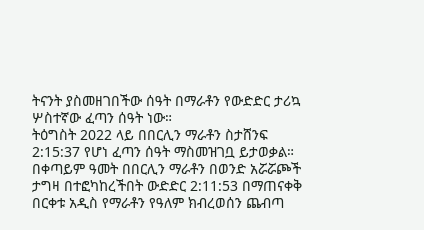ትናንት ያስመዘገበችው ሰዓት በማራቶን የውድድር ታሪኳ ሦስተኛው ፈጣን ሰዓት ነው።
ትዕግስት 2022 ላይ በበርሊን ማራቶን ስታሸንፍ 2:15:37 የሆነ ፈጣን ሰዓት ማስመዝገቧ ይታወቃል። በቀጣይም ዓመት በበርሊን ማራቶን በወንድ አሯሯጮች ታግዛ በተፎካከረችበት ውድድር 2:11:53 በማጠናቀቅ በርቀቱ አዲስ የማራቶን የዓለም ክብረወሰን ጨብጣ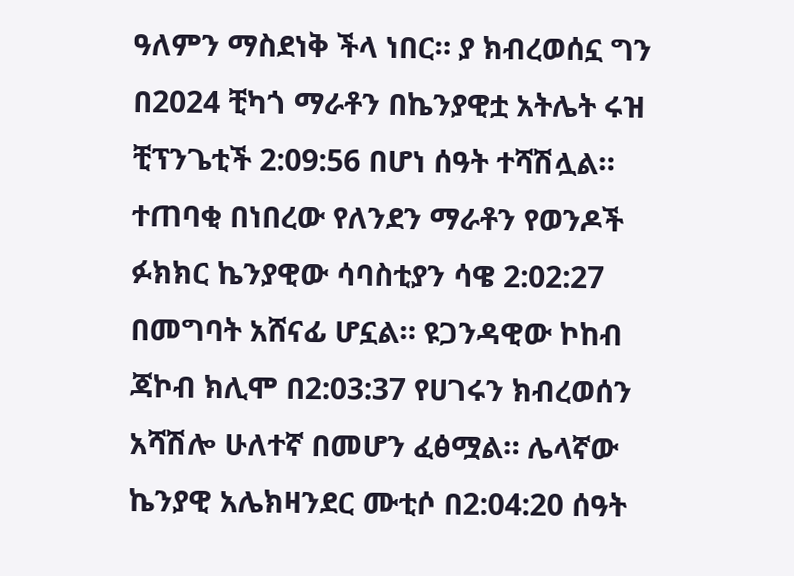ዓለምን ማስደነቅ ችላ ነበር። ያ ክብረወሰኗ ግን በ2024 ቺካጎ ማራቶን በኬንያዊቷ አትሌት ሩዝ ቺፕንጌቲች 2:09:56 በሆነ ሰዓት ተሻሽሏል።
ተጠባቂ በነበረው የለንደን ማራቶን የወንዶች ፉክክር ኬንያዊው ሳባስቲያን ሳዌ 2:02:27 በመግባት አሸናፊ ሆኗል። ዩጋንዳዊው ኮከብ ጃኮብ ክሊሞ በ2:03:37 የሀገሩን ክብረወሰን አሻሽሎ ሁለተኛ በመሆን ፈፅሟል። ሌላኛው ኬንያዊ አሌክዛንደር ሙቲሶ በ2:04:20 ሰዓት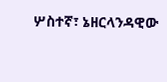ሦስተኛ፣ ኔዘርላንዳዊው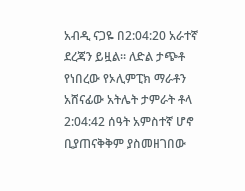አብዲ ናጋዬ በ2:04:20 አራተኛ ደረጃን ይዟል። ለድል ታጭቶ የነበረው የኦሊምፒክ ማራቶን አሸናፊው አትሌት ታምራት ቶላ 2:04:42 ሰዓት አምስተኛ ሆኖ ቢያጠናቅቅም ያስመዘገበው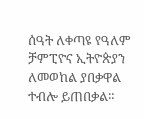ሰዓት ለቀጣዩ የዓለም ቻምፒዮና ኢትዮጵያን ለመወከል ያበቃዋል ተብሎ ይጠበቃል።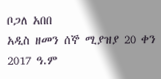ቦጋለ አበበ
አዲስ ዘመን ሰኞ ሚያዝያ 20 ቀን 2017 ዓ.ም